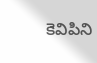కెవిపిని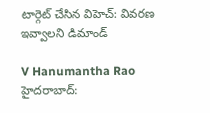టార్గెట్ చేసిన విహెచ్: వివరణ ఇవ్వాలని డిమాండ్

V Hanumantha Rao
హైదరాబాద్: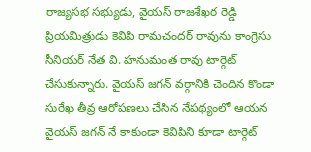రాజ్యసభ సభ్యుడు, వైయస్ రాజశేఖర రెడ్డి ప్రియమిత్రుడు కెవిపి రామచందర్ రావును కాంగ్రెసు సీనియర్ నేత వి. హనుమంత రావు టార్గెట్ చేసుకున్నారు. వైయస్ జగన్ వర్గానికి చెందిన కొండా సురేఖ తీవ్ర ఆరోపణలు చేసిన నేపథ్యంలో ఆయన వైయస్ జగన్ నే కాకుండా కెవిపిని కూడా టార్గెట్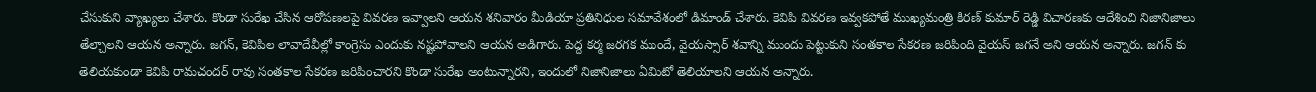చేసుకుని వ్యాఖ్యలు చేశారు. కొండా సురేఖ చేసిన ఆరోపణలపై వివరణ ఇవ్వాలని ఆయన శనివారం మీడియా ప్రతినిధుల సమావేశంలో డిమాండ్ చేశారు. కెవిపి వివరణ ఇవ్వకపోతే ముఖ్యమంత్రి కిరణ్ కుమార్ రెడ్డి విచారణకు ఆదేశించి నిజానిజాలు తేల్చాలని ఆయన అన్నారు. జగన్, కెవిపిల లావాదేవీల్లో కాంగ్రెసు ఎందుకు నష్టపోవాలని ఆయన అడిగారు. పెద్ద కర్మ జరగక ముందే, వైయస్సార్ శవాన్ని ముందు పెట్టుకుని సంతకాల సేకరణ జరిపింది వైయస్ జగనే అని ఆయన అన్నారు. జగన్ కు తెలియకుండా కెవిపి రామచందర్ రావు సంతకాల సేకరణ జరిపించారని కొండా సురేఖ అంటున్నారని, ఇందులో నిజానిజాలు ఏమిటో తెలియాలని ఆయన అన్నారు.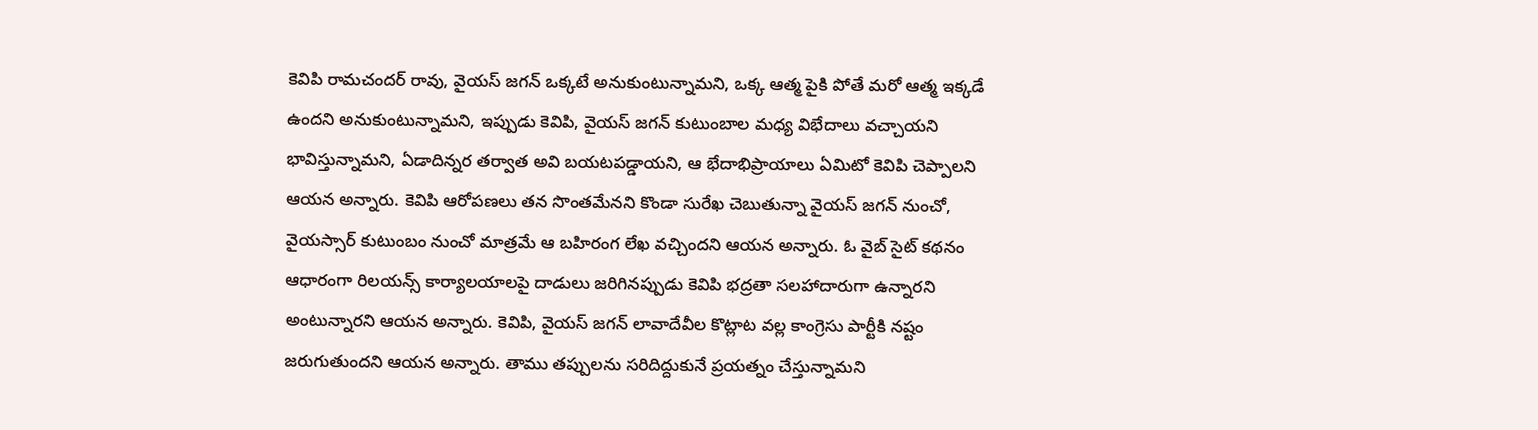కెవిపి రామచందర్ రావు, వైయస్ జగన్ ఒక్కటే అనుకుంటున్నామని, ఒక్క ఆత్మ పైకి పోతే మరో ఆత్మ ఇక్కడే ఉందని అనుకుంటున్నామని, ఇప్పుడు కెవిపి, వైయస్ జగన్ కుటుంబాల మధ్య విభేదాలు వచ్చాయని భావిస్తున్నామని, ఏడాదిన్నర తర్వాత అవి బయటపడ్డాయని, ఆ భేదాభిప్రాయాలు ఏమిటో కెవిపి చెప్పాలని ఆయన అన్నారు. కెవిపి ఆరోపణలు తన సొంతమేనని కొండా సురేఖ చెబుతున్నా వైయస్ జగన్ నుంచో, వైయస్సార్ కుటుంబం నుంచో మాత్రమే ఆ బహిరంగ లేఖ వచ్చిందని ఆయన అన్నారు. ఓ వైబ్ సైట్ కథనం ఆధారంగా రిలయన్స్ కార్యాలయాలపై దాడులు జరిగినప్పుడు కెవిపి భద్రతా సలహాదారుగా ఉన్నారని అంటున్నారని ఆయన అన్నారు. కెవిపి, వైయస్ జగన్ లావాదేవీల కొట్లాట వల్ల కాంగ్రెసు పార్టీకి నష్టం జరుగుతుందని ఆయన అన్నారు. తాము తప్పులను సరిదిద్దుకునే ప్రయత్నం చేస్తున్నామని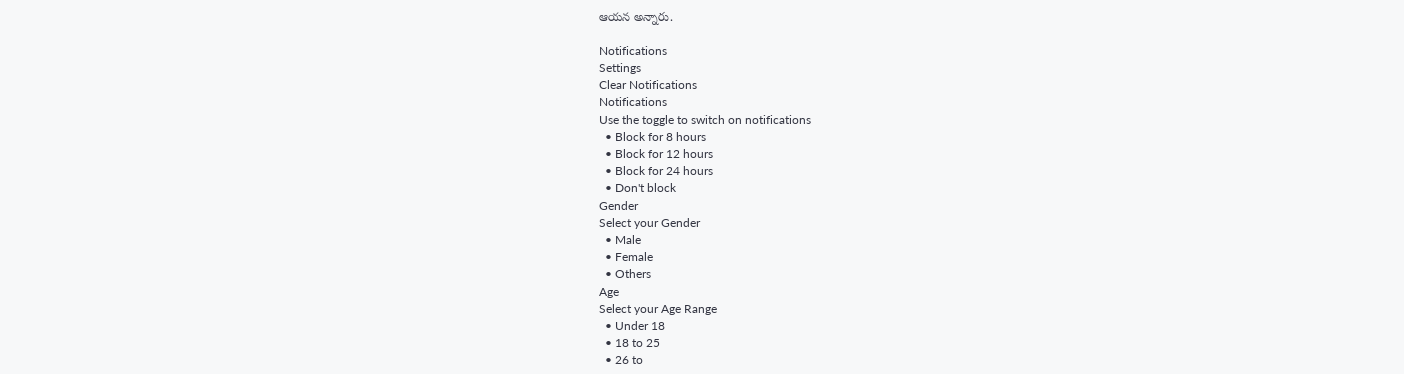ఆయన అన్నారు.

Notifications
Settings
Clear Notifications
Notifications
Use the toggle to switch on notifications
  • Block for 8 hours
  • Block for 12 hours
  • Block for 24 hours
  • Don't block
Gender
Select your Gender
  • Male
  • Female
  • Others
Age
Select your Age Range
  • Under 18
  • 18 to 25
  • 26 to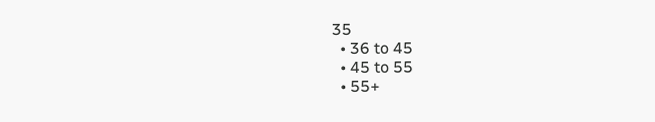35
  • 36 to 45
  • 45 to 55
  • 55+